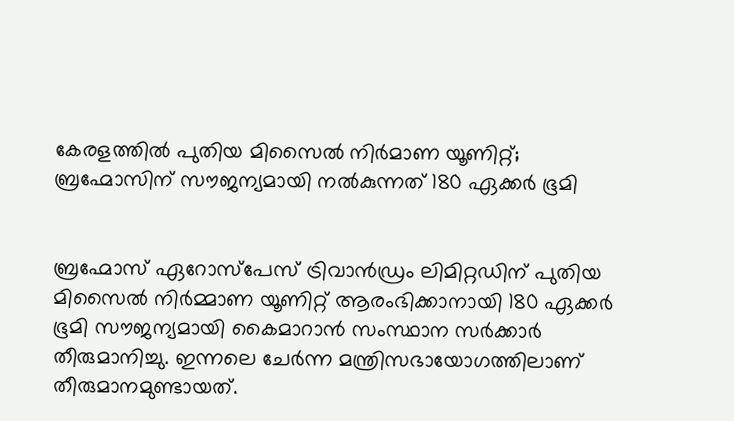കേരളത്തില്‍ പുതിയ മിസൈല്‍ നിര്‍മാണ യൂണിറ്റ്; ബ്രഹ്മോസിന് സൗജന്യമായി നല്‍കുന്നത് 180 ഏക്കര്‍ ഭൂമി


ബ്രഹ്മോസ് ഏറോസ്‌പേസ് ട്രിവാന്‍ഡ്രം ലിമിറ്റഡിന് പുതിയ മിസൈല്‍ നിര്‍മ്മാണ യൂണിറ്റ് ആരംഭിക്കാനായി 180 ഏക്കര്‍ ഭൂമി സൗജന്യമായി കൈമാറാന്‍ സംസ്ഥാന സര്‍ക്കാര്‍ തീരുമാനിച്ചു. ഇന്നലെ ചേര്‍ന്ന മന്ത്രിസഭായോഗത്തിലാണ് തീരുമാനമുണ്ടായത്.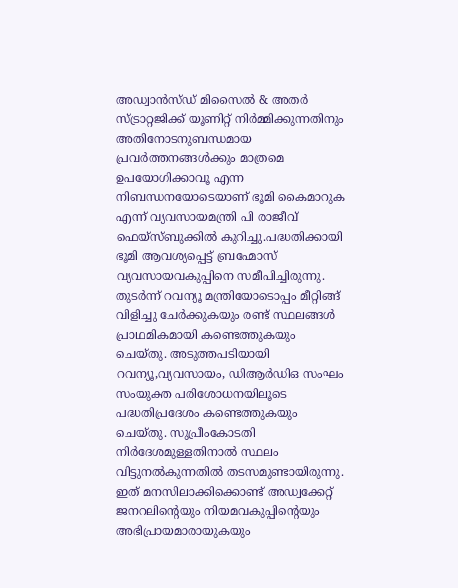അഡ്വാന്‍സ്ഡ് മിസൈല്‍ & അതര്‍ സ്ട്രാറ്റജിക്ക് യൂണിറ്റ് നിര്‍മ്മിക്കുന്നതിനും അതിനോടനുബന്ധമായ പ്രവര്‍ത്തനങ്ങള്‍ക്കും മാത്രമെ ഉപയോഗിക്കാവൂ എന്ന നിബന്ധനയോടെയാണ് ഭൂമി കൈമാറുക എന്ന് വ്യവസായമന്ത്രി പി രാജീവ് ഫെയ്‌സ്ബുക്കില്‍ കുറിച്ചു.പദ്ധതിക്കായി ഭൂമി ആവശ്യപ്പെട്ട് ബ്രഹ്മോസ് വ്യവസായവകുപ്പിനെ സമീപിച്ചിരുന്നു. തുടര്‍ന്ന് റവന്യൂ മന്ത്രിയോടൊപ്പം മീറ്റിങ്ങ് വിളിച്ചു ചേര്‍ക്കുകയും രണ്ട് സ്ഥലങ്ങള്‍ പ്രാഥമികമായി കണ്ടെത്തുകയും ചെയ്തു. അടുത്തപടിയായി റവന്യൂ,വ്യവസായം, ഡിആര്‍ഡിഒ സംഘം സംയുക്ത പരിശോധനയിലൂടെ പദ്ധതിപ്രദേശം കണ്ടെത്തുകയും ചെയ്തു. സുപ്രീംകോടതി നിര്‍ദേശമുള്ളതിനാല്‍ സ്ഥലം വിട്ടുനല്‍കുന്നതില്‍ തടസമുണ്ടായിരുന്നു. ഇത് മനസിലാക്കിക്കൊണ്ട് അഡ്വക്കേറ്റ് ജനറലിന്റെയും നിയമവകുപ്പിന്റെയും അഭിപ്രായമാരായുകയും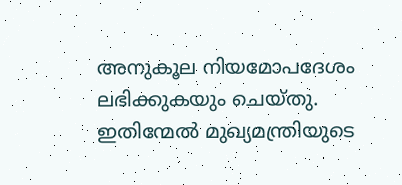അനുകൂല നിയമോപദേശം ലഭിക്കുകയും ചെയ്തു. ഇതിന്മേല്‍ മുഖ്യമന്ത്രിയുടെ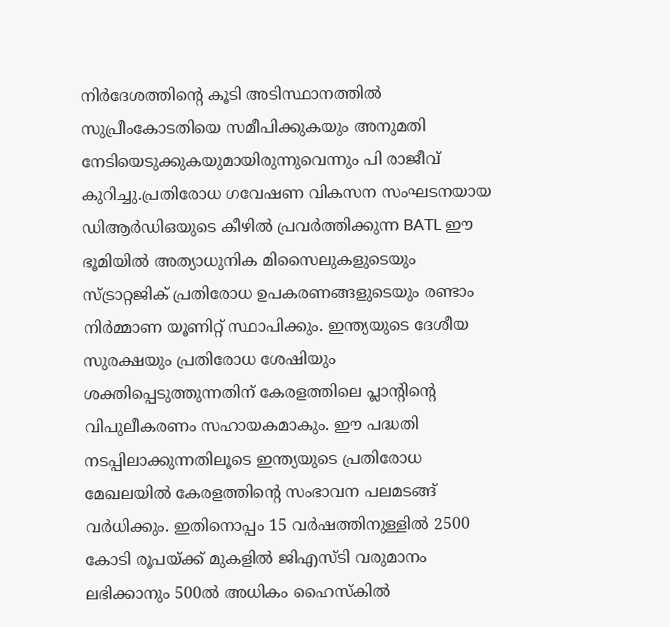നിര്‍ദേശത്തിന്റെ കൂടി അടിസ്ഥാനത്തില്‍ സുപ്രീംകോടതിയെ സമീപിക്കുകയും അനുമതി നേടിയെടുക്കുകയുമായിരുന്നുവെന്നും പി രാജീവ് കുറിച്ചു.പ്രതിരോധ ഗവേഷണ വികസന സംഘടനയായ ഡിആര്‍ഡിഒയുടെ കീഴില്‍ പ്രവര്‍ത്തിക്കുന്ന BATL ഈ ഭൂമിയില്‍ അത്യാധുനിക മിസൈലുകളുടെയും സ്ട്രാറ്റജിക് പ്രതിരോധ ഉപകരണങ്ങളുടെയും രണ്ടാം നിര്‍മ്മാണ യൂണിറ്റ് സ്ഥാപിക്കും. ഇന്ത്യയുടെ ദേശീയ സുരക്ഷയും പ്രതിരോധ ശേഷിയും ശക്തിപ്പെടുത്തുന്നതിന് കേരളത്തിലെ പ്ലാന്റിന്റെ വിപുലീകരണം സഹായകമാകും. ഈ പദ്ധതി നടപ്പിലാക്കുന്നതിലൂടെ ഇന്ത്യയുടെ പ്രതിരോധ മേഖലയില്‍ കേരളത്തിന്റെ സംഭാവന പലമടങ്ങ് വര്‍ധിക്കും. ഇതിനൊപ്പം 15 വര്‍ഷത്തിനുള്ളില്‍ 2500 കോടി രൂപയ്ക്ക് മുകളില്‍ ജിഎസ്ടി വരുമാനം ലഭിക്കാനും 500ല്‍ അധികം ഹൈസ്‌കില്‍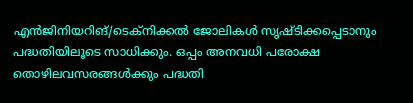എന്‍ജിനിയറിങ്/ടെക്‌നിക്കല്‍ ജോലികള്‍ സൃഷ്ടിക്കപ്പെടാനും പദ്ധതിയിലൂടെ സാധിക്കും. ഒപ്പം അനവധി പരോക്ഷ തൊഴിലവസരങ്ങള്‍ക്കും പദ്ധതി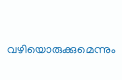വഴിയൊരുക്കുമെന്നും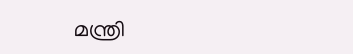മന്ത്രി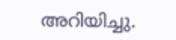അറിയിച്ചു.